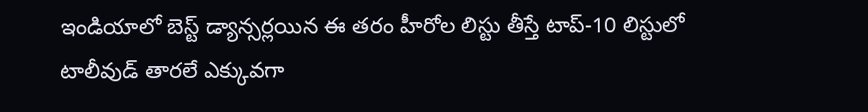ఇండియాలో బెస్ట్ డ్యాన్సర్లయిన ఈ తరం హీరోల లిస్టు తీస్తే టాప్-10 లిస్టులో టాలీవుడ్ తారలే ఎక్కువగా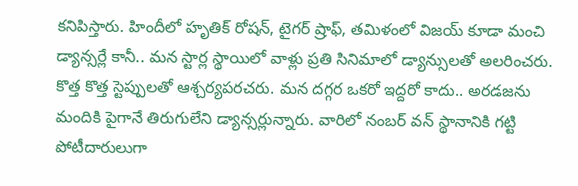కనిపిస్తారు. హిందీలో హృతిక్ రోషన్, టైగర్ ష్రాఫ్, తమిళంలో విజయ్ కూడా మంచి డ్యాన్సర్లే కానీ.. మన స్టార్ల స్థాయిలో వాళ్లు ప్రతి సినిమాలో డ్యాన్సులతో అలరించరు. కొత్త కొత్త స్టెప్పులతో ఆశ్చర్యపరచరు. మన దగ్గర ఒకరో ఇద్దరో కాదు.. అరడజను మందికి పైగానే తిరుగులేని డ్యాన్సర్లున్నారు. వారిలో నంబర్ వన్ స్థానానికి గట్టి పోటీదారులుగా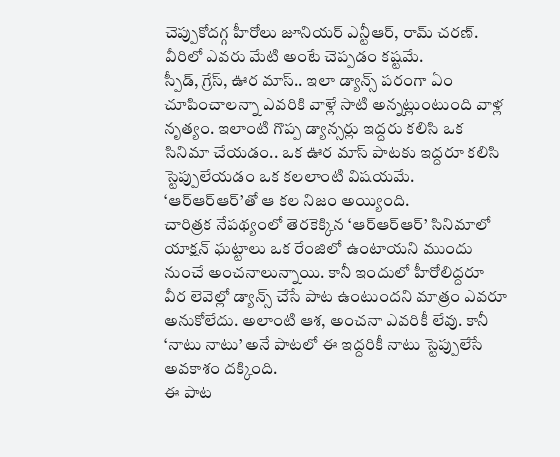చెప్పుకోదగ్గ హీరోలు జూనియర్ ఎన్టీఆర్, రామ్ చరణ్. వీరిలో ఎవరు మేటి అంటే చెప్పడం కష్టమే.
స్పీడ్, గ్రేస్, ఊర మాస్.. ఇలా డ్యాన్స్ పరంగా ఏం చూపించాలన్నా ఎవరికి వాళ్లే సాటి అన్నట్లుంటుంది వాళ్ల నృత్యం. ఇలాంటి గొప్ప డ్యాన్సర్లు ఇద్దరు కలిసి ఒక సినిమా చేయడం.. ఒక ఊర మాస్ పాటకు ఇద్దరూ కలిసి స్టెప్పులేయడం ఒక కలలాంటి విషయమే. ‘ఆర్ఆర్ఆర్’తో ఆ కల నిజం అయ్యింది.
చారిత్రక నేపథ్యంలో తెరకెక్కిన ‘ఆర్ఆర్ఆర్’ సినిమాలో యాక్షన్ ఘట్టాలు ఒక రేంజిలో ఉంటాయని ముందు నుంచే అంచనాలున్నాయి. కానీ ఇందులో హీరోలిద్దరూ వీర లెవెల్లో డ్యాన్స్ చేసే పాట ఉంటుందని మాత్రం ఎవరూ అనుకోలేదు. అలాంటి ఆశ, అంచనా ఎవరికీ లేవు. కానీ ‘నాటు నాటు’ అనే పాటలో ఈ ఇద్దరికీ నాటు స్టెప్పులేసే అవకాశం దక్కింది.
ఈ పాట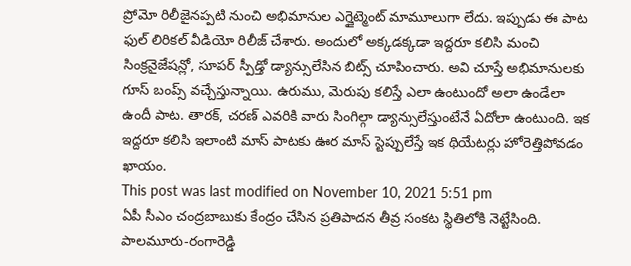ప్రోమో రిలీజైనప్పటి నుంచి అభిమానుల ఎగ్జైట్మెంట్ మామూలుగా లేదు. ఇప్పుడు ఈ పాట ఫుల్ లిరికల్ వీడియో రిలీజ్ చేశారు. అందులో అక్కడక్కడా ఇద్దరూ కలిసి మంచి సింక్రనైజేషన్లో, సూపర్ స్పీడ్తో డ్యాన్సులేసిన బిట్స్ చూపించారు. అవి చూస్తే అభిమానులకు గూస్ బంప్స్ వచ్చేస్తున్నాయి. ఉరుము, మెరుపు కలిస్తే ఎలా ఉంటుందో అలా ఉండేలా ఉందీ పాట. తారక్, చరణ్ ఎవరికి వారు సింగిల్గా డ్యాన్సులేస్తుంటేనే ఏదోలా ఉంటుంది. ఇక ఇద్దరూ కలిసి ఇలాంటి మాస్ పాటకు ఊర మాస్ స్టెప్పులేస్తే ఇక థియేటర్లు హోరెత్తిపోవడం ఖాయం.
This post was last modified on November 10, 2021 5:51 pm
ఏపీ సీఎం చంద్రబాబుకు కేంద్రం చేసిన ప్రతిపాదన తీవ్ర సంకట స్థితిలోకి నెట్టేసింది. పాలమూరు-రంగారెడ్డి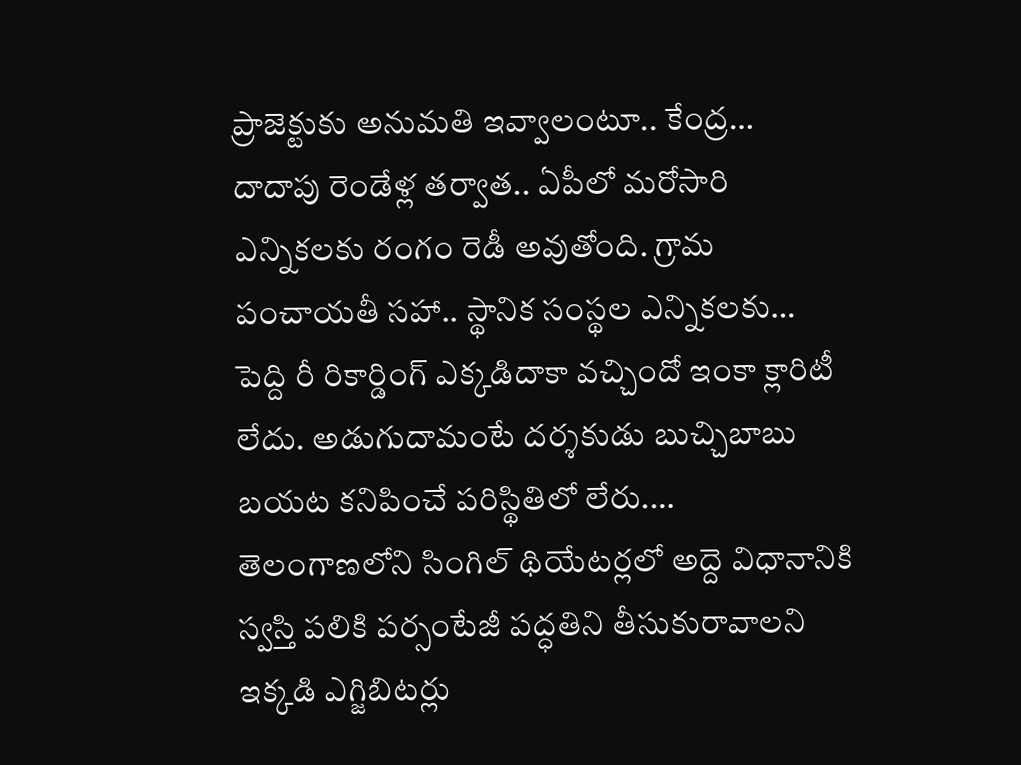ప్రాజెక్టుకు అనుమతి ఇవ్వాలంటూ.. కేంద్ర…
దాదాపు రెండేళ్ల తర్వాత.. ఏపీలో మరోసారి ఎన్నికలకు రంగం రెడీ అవుతోంది. గ్రామ పంచాయతీ సహా.. స్థానిక సంస్థల ఎన్నికలకు…
పెద్ది రీ రికార్డింగ్ ఎక్కడిదాకా వచ్చిందో ఇంకా క్లారిటీ లేదు. అడుగుదామంటే దర్శకుడు బుచ్చిబాబు బయట కనిపించే పరిస్థితిలో లేరు.…
తెలంగాణలోని సింగిల్ థియేటర్లలో అద్దె విధానానికి స్వస్తి పలికి పర్సంటేజీ పద్ధతిని తీసుకురావాలని ఇక్కడి ఎగ్జిబిటర్లు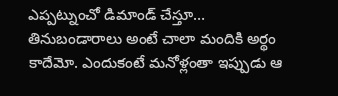ఎప్పట్నుంచో డిమాండ్ చేస్తూ…
తినుబండారాలు అంటే చాలా మందికి అర్థం కాదేమో. ఎందుకంటే మనోళ్లంతా ఇప్పుడు ఆ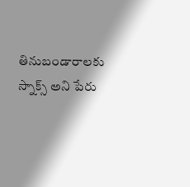తినుబండారాలకు స్నాక్స్ అని పేరు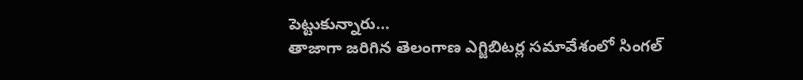పెట్టుకున్నారు…
తాజాగా జరిగిన తెలంగాణ ఎగ్జిబిటర్ల సమావేశంలో సింగల్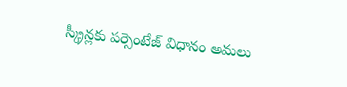స్క్రీన్లకు పర్సెంటేజ్ విధానం అమలు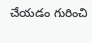చేయడం గురించి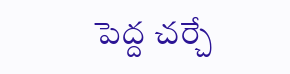పెద్ద చర్చే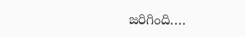జరిగింది.…